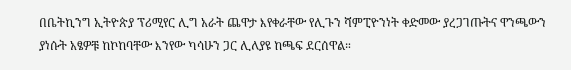በቤትኪንግ ኢትዮጵያ ፕሪሚየር ሊግ አራት ጨዋታ እየቀራቸው የሊጉን ሻምፒዮንነት ቀድመው ያረጋገጡትና ዋንጫውን ያነሱት አፄዎቹ ከኮከባቸው እንየው ካሳሁን ጋር ሊለያዩ ከጫፍ ደርሰዋል።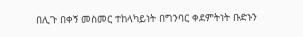በሊጉ በቀኝ መስመር ተከላካይነት በግንባር ቀደምትነት ቡድኑን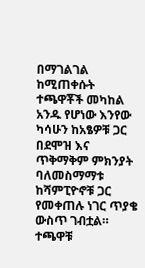በማገልገል ከሚጠቀሱት ተጫዋቾች መካከል አንዱ የሆነው እንየው ካሳሁን ከአፄዎቹ ጋር በደሞዝ እና ጥቅማቅም ምክንያት ባለመስማማቱ ከሻምፒዮኖቹ ጋር የመቀጠሉ ነገር ጥያቄ ውስጥ ገብቷል።
ተጫዋቹ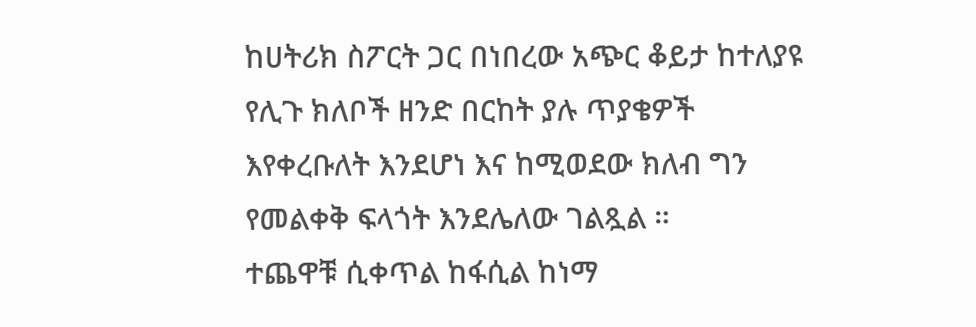ከሀትሪክ ስፖርት ጋር በነበረው አጭር ቆይታ ከተለያዩ የሊጉ ክለቦች ዘንድ በርከት ያሉ ጥያቄዎች እየቀረቡለት እንደሆነ እና ከሚወደው ክለብ ግን የመልቀቅ ፍላጎት እንደሌለው ገልጿል ።
ተጨዋቹ ሲቀጥል ከፋሲል ከነማ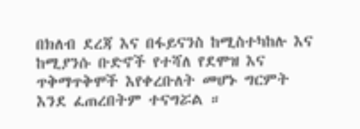በክለብ ደረጃ እና በፋይናንስ ከሚስተካከሉ እና ከሚያንሱ ቡድኖች የተሻለ የደሞዝ እና ጥቅማጥቅሞች እየቀረቡለት መሆኑ ግርምት እንደ ፈጠረበትም ተናግሯል ።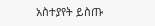አስተያየት ይስጡ